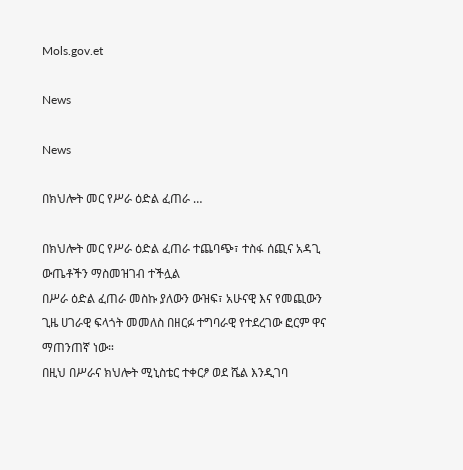Mols.gov.et

News

News

በክህሎት መር የሥራ ዕድል ፈጠራ …

በክህሎት መር የሥራ ዕድል ፈጠራ ተጨባጭ፣ ተስፋ ሰጪና አዳጊ ውጤቶችን ማስመዝገብ ተችሏል
በሥራ ዕድል ፈጠራ መስኩ ያለውን ውዝፍ፣ አሁናዊ እና የመጪውን ጊዜ ሀገራዊ ፍላጎት መመለስ በዘርፉ ተግባራዊ የተደረገው ፎርም ዋና ማጠንጠኛ ነው።
በዚህ በሥራና ክህሎት ሚኒስቴር ተቀርፆ ወደ ሼል እንዲገባ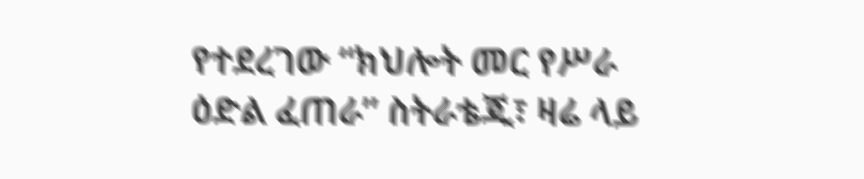የተደረገው “ክህሎት መር የሥራ ዕድል ፈጠራ” ስትራቴጂ፣ ዛሬ ላይ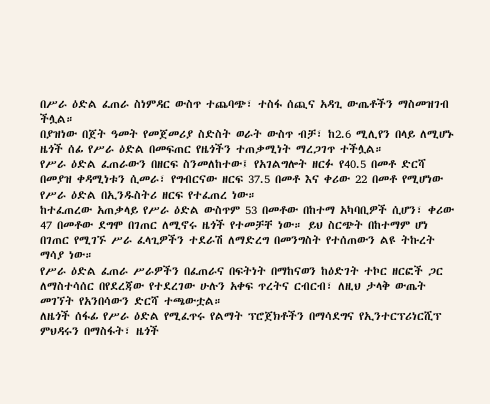በሥራ ዕድል ፈጠራ ስነምዳር ውስጥ ተጨባጭ፣ ተስፋ ሰጪና አዳጊ ውጤቶችን ማስመዝገብ ችሏል።
በያዝነው በጀት ዓመት የመጀመሪያ ስድስት ወራት ውስጥ ብቻ፣ ከ2.6 ሚሊየን በላይ ለሚሆኑ ዜጎች ሰፊ የሥራ ዕድል በመፍጠር የዜጎችን ተጠቃሚነት ማረጋገጥ ተችሏል።
የሥራ ዕድል ፈጠራውን በዘርፍ ስንመለከተው፤ የአገልግሎት ዘርፉ የ40.5 በመቶ ድርሻ በመያዝ ቀዳሚነቱን ሲመራ፣ የግብርናው ዘርፍ 37.5 በመቶ እና ቀሪው 22 በመቶ የሚሆነው የሥራ ዕድል በኢንዱስትሪ ዘርፍ የተፈጠረ ነው።
ከተፈጠረው አጠቃላይ የሥራ ዕድል ውስጥም 53 በመቶው በከተማ አካባቢዎች ሲሆን፣ ቀሪው 47 በመቶው ደግሞ በገጠር ለሚኖሩ ዜጎች የተመቻቸ ነው። ይህ ስርጭት በከተማም ሆነ በገጠር የሚገኙ ሥራ ፈላጊዎችን ተደራሽ ለማድረግ በመንግስት የተሰጠውን ልዩ ትኩረት ማሳያ ነው።
የሥራ ዕድል ፈጠራ ሥራዎችን በፈጠራና በፍትነት በማከናወን ከዕድገት ተኮር ዘርፎች ጋር ለማስተሳሰር በየደረጃው የተደረገው ሁሉን አቀፍ ጥረትና ርብርብ፣ ለዚህ ታላቅ ውጤት መገኘት የአንበሳውን ድርሻ ተጫውቷል።
ለዜጎች ሰፋፊ የሥራ ዕድል የሚፈጥሩ የልማት ፕሮጀክቶችን በማሳደግና የኢንተርፕሪነርሺፕ ምህዳሩን በማስፋት፣ ዜጎች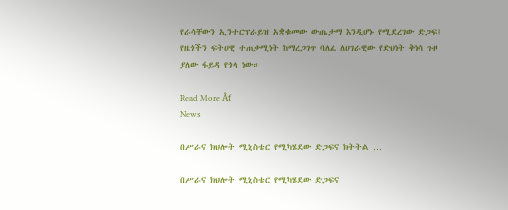የራሳቸውን ኢንተርፕራይዝ አቋቁመው ውጤታማ እንዲሆኑ የሚደረገው ድጋፍ፤ የዜጎችን ፍትሀዊ ተጠቃሚነት ከማረጋገጥ ባለፈ ለሀገራዊው የድህነት ቅነሳ ጉዞ ያለው ፋይዳ የጎላ ነው።

Read More Âť
News

በሥራና ክህሎት ሚኒስቴር የሚካሄደው ድጋፍና ክትትል …

በሥራና ክህሎት ሚኒስቴር የሚካሄደው ድጋፍና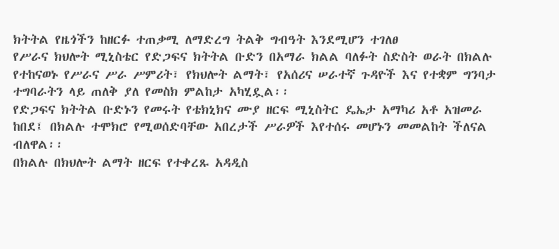ክትትል የዜጎችን ከዘርፉ ተጠቃሚ ለማድረግ ትልቅ ግብዓት እንደሚሆን ተገለፀ
የሥራና ክህሎት ሚኒስቴር የድጋፍና ክትትል ቡድን በአማራ ክልል ባለፉት ስድስት ወራት በክልሉ የተከናወኑ የሥራና ሥራ ሥምሪት፣ የክህሎት ልማት፣ የአሰሪና ሠራተኛ ጉዳዮች እና የተቋም ግንባታ ተግባራትን ላይ ጠለቅ ያለ የመስክ ምልከታ አካሂዷል፡፡
የድጋፍና ክትትል ቡድኑን የመሩት የቴክኒክና ሙያ ዘርፍ ሚኒስትር ዴኤታ አማካሪ አቶ አዝመራ ከበደ፤ በክልሉ ተሞክሮ የሚወሰድባቸው አበረታች ሥራዎች እየተሰሩ መሆኑን መመልከት ችለናል ብለዋል፡፡
በክልሉ በክህሎት ልማት ዘርፍ የተቀረጹ አዳዲስ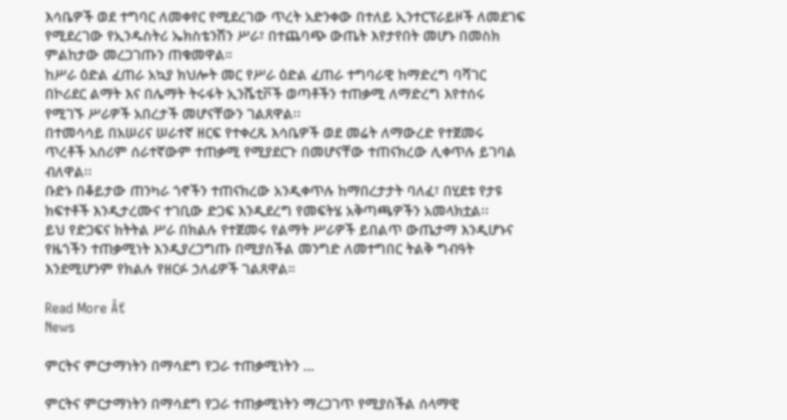እሳቤዎች ወደ ተግባር ለመቀየር የሚደረገው ጥረት አድንቀው በተለይ ኢንተርፕራይዞች ለመደገፍ የሚደረገው የኢንዱስትሪ ኤክስቴንሽን ሥራ፣ በተጨባጭ ውጤት እየታየበት መሆኑ በመስክ ምልከታው መረጋገጡን ጠቁመዋል።
ከሥራ ዕድል ፈጠራ አኳያ ክህሎት መር የሥራ ዕድል ፈጠራ ተግባራዊ ከማድረግ ባሻገር በኮሪደር ልማት እና በሌማት ትሩፋት ኢንሼቲቮች ወጣቶችን ተጠቃሚ ለማድረግ እየተሰሩ የሚገኙ ሥራዎች አበረታች መሆናቸውን ገልጸዋል፡፡
በተመሳሳይ በአሠሪና ሠራተኛ ዘርፍ የተቀረጹ እሳቤዎች ወደ መሬት ለማውረድ የተጀመሩ ጥረቶች አሰሪም ሰራተኛውም ተጠቃሚ የሚያደርጉ በመሆናቸው ተጠናክረው ሊቀጥሉ ይገባል ብለዋል፡፡
ቡድኑ በቆይታው ጠንካራ ጎኖችን ተጠናክረው አንዲቀጥሉ ከማበረታታት ባለፈ፣ በሂደቱ የታዩ ክፍተቶች እንዲታረሙና ተገቢው ድጋፍ እንዲደረግ የመፍትሄ አቅጣጫዎችን አመላክቷል፡፡
ይህ የድጋፍና ክትትል ሥራ በክልሉ የተጀመሩ የልማት ሥራዎች ይበልጥ ውጤታማ እንዲሆኑና የዜጎችን ተጠቃሚነት እንዲያረጋግጡ በሚያስችል መንግድ ለመተግበር ትልቅ ግብዓት እንደሚሆንም የክልሉ የዘርፉ ኃለፊዎች ገልጸዋል።

Read More Âť
News

ምርትና ምርታማነትን በማሳደግ የጋራ ተጠቃሚነትን …

ምርትና ምርታማነትን በማሳደግ የጋራ ተጠቃሚነትን ማረጋገጥ የሚያስችል ሰላማዊ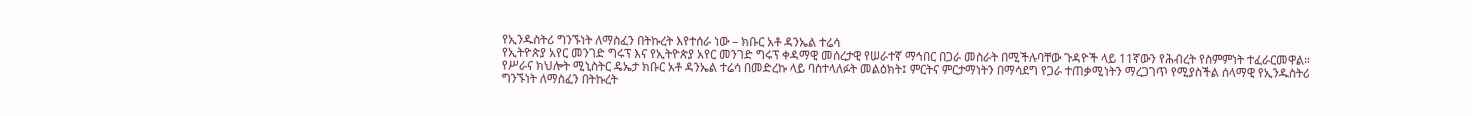የኢንዱስትሪ ግንኙነት ለማስፈን በትኩረት እየተሰራ ነው – ክቡር አቶ ዳንኤል ተሬሳ
የኢትዮጵያ አየር መንገድ ግሩፕ እና የኢትዮጵያ አየር መንገድ ግሩፕ ቀዳማዊ መሰረታዊ የሠራተኛ ማኅበር በጋራ መስራት በሚችሉባቸው ጉዳዮች ላይ 11ኛውን የሕብረት የስምምነት ተፈራርመዋል።
የሥራና ክህሎት ሚኒስትር ዴኤታ ክቡር አቶ ዳንኤል ተሬሳ በመድረኩ ላይ ባስተላለፉት መልዕክት፤ ምርትና ምርታማነትን በማሳደግ የጋራ ተጠቃሚነትን ማረጋገጥ የሚያስችል ሰላማዊ የኢንዱስትሪ ግንኙነት ለማስፈን በትኩረት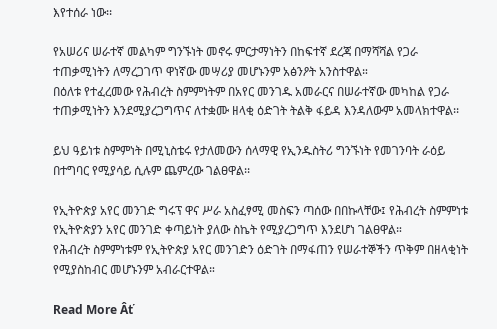እየተሰራ ነው፡፡

የአሠሪና ሠራተኛ መልካም ግንኙነት መኖሩ ምርታማነትን በከፍተኛ ደረጃ በማሻሻል የጋራ ተጠቃሚነትን ለማረጋገጥ ዋነኛው መሣሪያ መሆኑንም አፅንዖት አንስተዋል።
በዕለቱ የተፈረመው የሕብረት ስምምነትም በአየር መንገዱ አመራርና በሠራተኛው መካከል የጋራ ተጠቃሚነትን እንደሚያረጋግጥና ለተቋሙ ዘላቂ ዕድገት ትልቅ ፋይዳ እንዳለውም አመላክተዋል፡፡

ይህ ዓይነቱ ስምምነት በሚኒስቴሩ የታለመውን ሰላማዊ የኢንዱስትሪ ግንኙነት የመገንባት ራዕይ በተግባር የሚያሳይ ሲሉም ጨምረው ገልፀዋል፡፡

የኢትዮጵያ አየር መንገድ ግሩፕ ዋና ሥራ አስፈፃሚ መስፍን ጣሰው በበኩላቸው፤ የሕብረት ስምምነቱ የኢትዮጵያን አየር መንገድ ቀጣይነት ያለው ስኬት የሚያረጋግጥ እንደሆነ ገልፀዋል።
የሕብረት ስምምነቱም የኢትዮጵያ አየር መንገድን ዕድገት በማፋጠን የሠራተኞችን ጥቅም በዘላቂነት የሚያስከብር መሆኑንም አብራርተዋል።

Read More Âť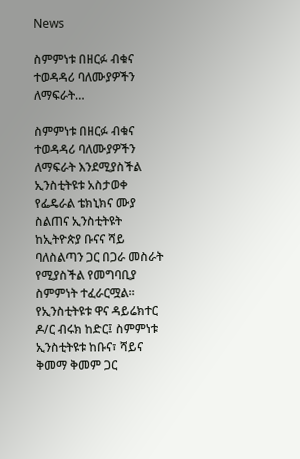News

ስምምነቱ በዘርፉ ብቁና ተወዳዳሪ ባለሙያዎችን ለማፍራት…

ስምምነቱ በዘርፉ ብቁና ተወዳዳሪ ባለሙያዎችን ለማፍራት እንደሚያስችል ኢንስቲትዩቱ አስታወቀ
የፌዴራል ቴክኒክና ሙያ ስልጠና ኢንስቲትዩት ከኢትዮጵያ ቡናና ሻይ ባለስልጣን ጋር በጋራ መስራት የሚያስችል የመግባቢያ ስምምነት ተፈራርሟል።
የኢንስቲትዩቱ ዋና ዳይሬክተር ዶ/ር ብሩክ ከድር፤ ስምምነቱ ኢንስቲትዩቱ ከቡና፣ ሻይና ቅመማ ቅመም ጋር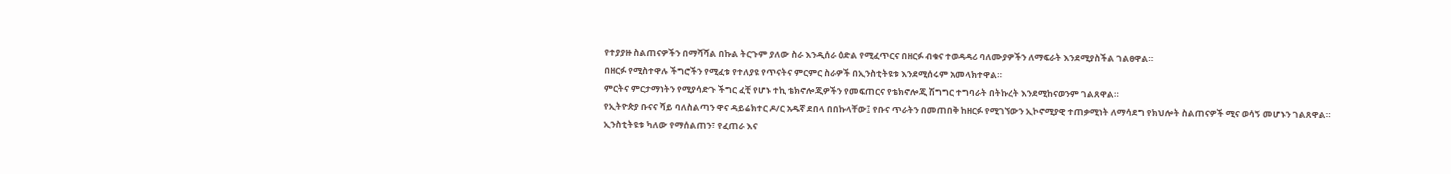የተያያዙ ስልጠናዎችን በማሻሻል በኩል ትርጉም ያለው ስራ እንዲሰራ ዕድል የሚፈጥርና በዘርፉ ብቁና ተወዳዳሪ ባለሙያዎችን ለማፍራት እንደሚያስችል ገልፀዋል።
በዘርፉ የሚስተዋሉ ችግሮችን የሚፈቱ የተለያዩ የጥናትና ምርምር ስራዎች በኢንስቲትዩቱ እንደሚሰሩም አመላክተዋል።
ምርትና ምርታማነትን የሚያሳድጉ ችግር ፈቺ የሆኑ ተኪ ቴክኖሎጂዎችን የመፍጠርና የቴክኖሎጂ ሽግግር ተግባራት በትኩረት እንደሚከናወንም ገልጸዋል።
የኢትዮጵያ ቡናና ሻይ ባለስልጣን ዋና ዳይሬክተር ዶ/ር አዱኛ ደበላ በበኩላቸው፤ የቡና ጥራትን በመጠበቅ ከዘርፉ የሚገኘውን ኢኮኖሚያዊ ተጠቃሚነት ለማሳደግ የክህሎት ስልጠናዎች ሚና ወሳኝ መሆኑን ገልጸዋል።
ኢንስቲትዩቱ ካለው የማሰልጠን፣ የፈጠራ እና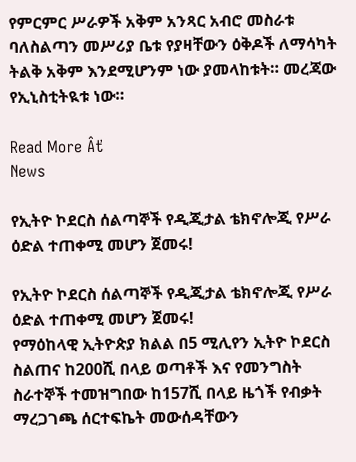የምርምር ሥራዎች አቅም አንጻር አብሮ መስራቱ ባለስልጣን መሥሪያ ቤቱ የያዛቸውን ዕቅዶች ለማሳካት ትልቅ አቅም እንደሚሆንም ነው ያመላከቱት። መረጃው የኢኒስቲትዪቱ ነው።

Read More Âť
News

የኢትዮ ኮደርስ ሰልጣኞች የዲጂታል ቴክኖሎጂ የሥራ ዕድል ተጠቀሚ መሆን ጀመሩ!

የኢትዮ ኮደርስ ሰልጣኞች የዲጂታል ቴክኖሎጂ የሥራ ዕድል ተጠቀሚ መሆን ጀመሩ!
የማዕከላዊ ኢትዮጵያ ክልል በ5 ሚሊየን ኢትዮ ኮደርስ ስልጠና ከ200ሺ በላይ ወጣቶች እና የመንግስት ስራተኞች ተመዝግበው ከ157ሺ በላይ ዜጎች የብቃት ማረጋገጫ ሰርተፍኬት መውሰዳቸውን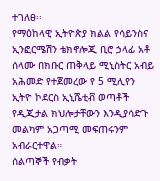ተገለፀ፡፡
የማዕከላዊ ኢትዮጵያ ክልል የሳይንስና ኢንፎርሜሽን ቴክኖሎጂ ቢሮ ኃላፊ አቶ ሰላሙ በክቡር ጠቅላይ ሚኒስትር አብይ አሕመድ የተጀመረው የ 5 ሚሊየን ኢትዮ ኮደርስ ኢኒሼቲቭ ወጣቶች የዲጂታል ክህሎታቸውን እንዲያሳድጉ መልካም አጋጣሚ መፍጠሩንም አብራርተዋል።
ሰልጣኞች የብቃት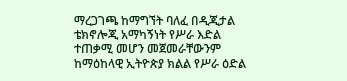ማረጋገጫ ከማግኘት ባለፈ በዲጂታል ቴክኖሎጂ አማካኝነት የሥራ እድል ተጠቃሚ መሆን መጀመራቸውንም ከማዕከላዊ ኢትዮጵያ ክልል የሥራ ዕድል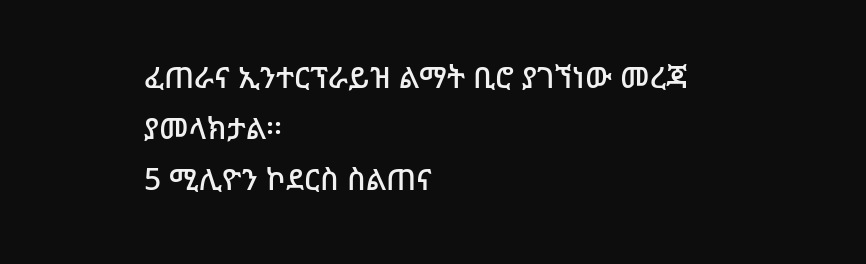ፈጠራና ኢንተርፕራይዝ ልማት ቢሮ ያገኘነው መረጃ ያመላክታል፡፡
5 ሚሊዮን ኮደርስ ስልጠና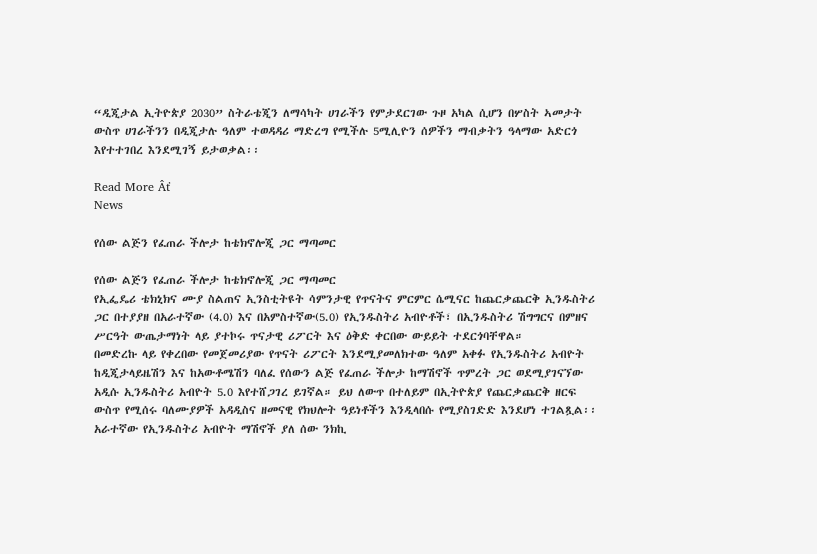“ዲጂታል ኢትዮጵያ 2030” ስትራቴጂን ለማሳካት ሀገራችን የምታደርገው ጉዞ አካል ሲሆን በሦስት ኣመታት ውስጥ ሀገራችንን በዲጂታሉ ዓለም ተወዳዳሪ ማድረግ የሚችሉ 5ሚሊዮን ሰዎችን ማብቃትን ዓላማው አድርጎ እየተተገበረ እንደሚገኝ ይታወቃል፡፡

Read More Âť
News

የሰው ልጅን የፈጠራ ችሎታ ከቴክኖሎጂ ጋር ማጣመር

የሰው ልጅን የፈጠራ ችሎታ ከቴክኖሎጂ ጋር ማጣመር
የኢፌዴሪ ቴክኒክና ሙያ ስልጠና ኢንስቲትዩት ሳምንታዊ የጥናትና ምርምር ሴሚናር ከጨርቃጨርቅ ኢንዱስትሪ ጋር በተያያዘ በአራተኛው (4.0) እና በአምስተኛው(5.0) የኢንዱስትሪ አብዮቶች፣ በኢንዱስትሪ ሽግግርና በምዘና ሥርዓት ውጤታማነት ላይ ያተኮሩ ጥናታዊ ሪፖርት እና ዕቅድ ቀርበው ውይይት ተደርጎባቸዋል።
በመድረኩ ላይ የቀረበው የመጀመሪያው የጥናት ሪፖርት እንደሚያመለክተው ዓለም አቀፉ የኢንዱስትሪ አብዮት ከዲጂታላይዜሽን እና ከአውቶሜሽን ባለፈ የሰውን ልጅ የፈጠራ ችሎታ ከማሽኖች ጥምረት ጋር ወደሚያገናኘው አዲሱ ኢንዱስትሪ አብዮት 5.0 እየተሸጋገረ ይገኛል። ይህ ለውጥ በተለይም በኢትዮጵያ የጨርቃጨርቅ ዘርፍ ውስጥ የሚሰሩ ባለሙያዎች አዳዲስና ዘመናዊ የክህሎት ዓይነቶችን እንዲላበሱ የሚያስገድድ እንደሆነ ተገልጿል፡፡
አራተኛው የኢንዱስትሪ አብዮት ማሽኖች ያለ ሰው ንክኪ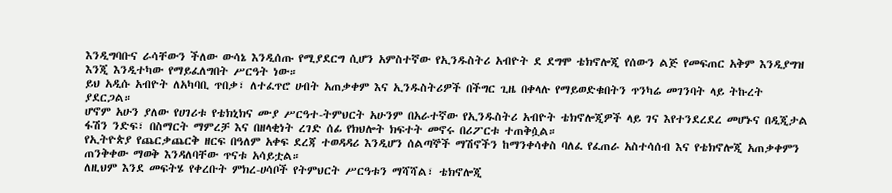እንዲግባቡና ራሳቸውን ችለው ውሳኔ እንዲሰጡ የሚያደርግ ሲሆን አምስተኛው የኢንዱስትሪ አብዮት ደ ደግሞ ቴክኖሎጂ የሰውን ልጅ የመፍጠር አቅም እንዲያግዝ እንጂ እንዲተካው የማይፈለግበት ሥርዓት ነው።
ይህ አዲሱ አብዮት ለአካባቢ ጥበቃ፣ ለተፈጥሮ ሀብት አጠቃቀም እና ኢንዱስትሪዎች በችግር ጊዜ በቀላሉ የማይወድቁበትን ጥንካሬ መገንባት ላይ ትኩረት ያደርጋል።
ሆኖም አሁን ያለው የሀገሪቱ የቴክኒክና ሙያ ሥርዓተ-ትምህርት አሁንም በአራተኛው የኢንዱስትሪ አብዮት ቴክኖሎጂዎች ላይ ገና እየተንደረደረ መሆኑና በዲጂታል ፋሽን ንድፍ፣ በስማርት ማምረቻ እና በዘላቂነት ረገድ ሰፊ የክህሎት ክፍተት መኖሩ በሪፖርቱ ተጠቅሷል።
የኢትዮጵያ የጨርቃጨርቅ ዘርፍ በዓለም አቀፍ ደረጃ ተወዳዳሪ እንዲሆን ሰልጣኞች ማሽኖችን ከማንቀሳቀስ ባለፈ የፈጠራ አስተሳሰብ እና የቴክኖሎጂ አጠቃቀምን ጠንቅቀው ማወቅ እንዳለባቸው ጥናቱ አሳይቷል።
ለዚህም እንደ መፍትሄ የቀረቡት ምክረ-ሀሳቦች የትምህርት ሥርዓቱን ማሻሻል፣ ቴክኖሎጂ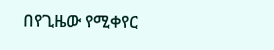በየጊዜው የሚቀየር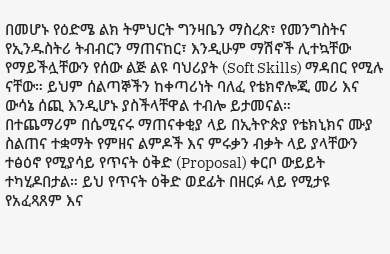በመሆኑ የዕድሜ ልክ ትምህርት ግንዛቤን ማስረጽ፣ የመንግስትና የኢንዱስትሪ ትብብርን ማጠናከር፣ እንዲሁም ማሽኖች ሊተኳቸው የማይችሏቸውን የሰው ልጅ ልዩ ባህሪያት (Soft Skills) ማዳበር የሚሉ ናቸው። ይህም ሰልጣኞችን ከቀጣሪነት ባለፈ የቴክኖሎጂ መሪ እና ውሳኔ ሰጪ እንዲሆኑ ያስችላቸዋል ተብሎ ይታመናል።
በተጨማሪም በሴሚናሩ ማጠናቀቂያ ላይ በኢትዮጵያ የቴክኒክና ሙያ ስልጠና ተቋማት የምዘና ልምዶች እና ምሩቃን ብቃት ላይ ያላቸውን ተፅዕኖ የሚያሳይ የጥናት ዕቅድ (Proposal) ቀርቦ ውይይት ተካሂዶበታል። ይህ የጥናት ዕቅድ ወደፊት በዘርፉ ላይ የሚታዩ የአፈጻጸም እና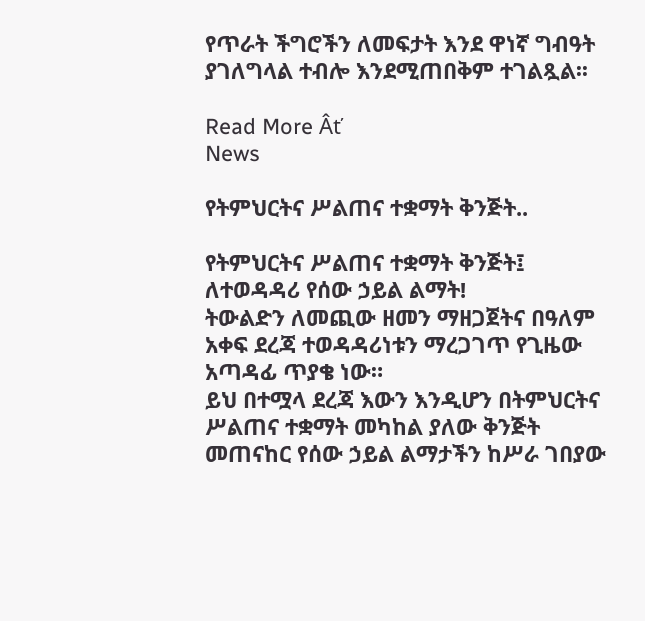የጥራት ችግሮችን ለመፍታት እንደ ዋነኛ ግብዓት ያገለግላል ተብሎ እንደሚጠበቅም ተገልጿል፡፡

Read More Âť
News

የትምህርትና ሥልጠና ተቋማት ቅንጅት..

የትምህርትና ሥልጠና ተቋማት ቅንጅት፤ ለተወዳዳሪ የሰው ኃይል ልማት!
ትውልድን ለመጪው ዘመን ማዘጋጀትና በዓለም አቀፍ ደረጃ ተወዳዳሪነቱን ማረጋገጥ የጊዜው አጣዳፊ ጥያቄ ነው።
ይህ በተሟላ ደረጃ እውን እንዲሆን በትምህርትና ሥልጠና ተቋማት መካከል ያለው ቅንጅት መጠናከር የሰው ኃይል ልማታችን ከሥራ ገበያው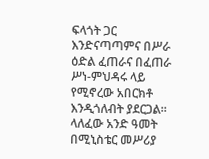ፍላጎት ጋር እንድናጣጣምና በሥራ ዕድል ፈጠራና በፈጠራ ሥነ-ምህዳሩ ላይ የሚኖረው አበርክቶ እንዲጎለብት ያደርጋል።
ላለፈው አንድ ዓመት በሚኒስቴር መሥሪያ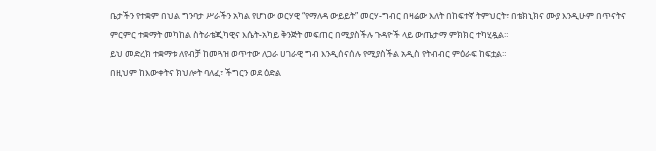ቤታችን የተቋም በህል ግንባታ ሥራችን አካል የሆነው ወርሃዊ “የማለዳ ውይይት” መርሃ-ግብር በዛሬው እለት በከፍተኛ ትምህርት፣ በቴክኒክና ሙያ እንዲሁም በጥናትና ምርምር ተቋማት መካከል ስትራቴጂካዊና እሴት-አካይ ቅንጅት መፍጠር በሚያስችሉ ጉዳዮች ላይ ውጤታማ ምክክር ተካሂዷል።
ይህ መድረክ ተቋማቱ ለየብቻ ከመጓዝ ወጥተው ለጋራ ሀገራዊ ግብ እንዲሰናሰሉ የሚያስችል አዲስ የትብብር ምዕራፍ ከፍቷል።
በዚህም ከእውቀትና ክህሎት ባለፈ፣ ችግርን ወደ ዕድል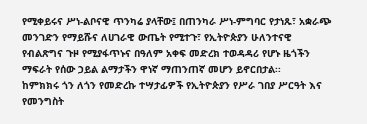የሚቀይሩና ሥነ-ልቦናዊ ጥንካሬ ያላቸው፤ በጠንካራ ሥነ-ምግባር የታነጹ፣ አቋራጭ መንገድን የማይሹና ለሀገራዊ ውጤት የሚተጉ፣ የኢትዮጵያን ሁለንተናዊ የብልጽግና ጉዞ የሚያፋጥኑና በዓለም አቀፍ መድረክ ተወዳዳሪ የሆኑ ዜጎችን ማፍራት የሰው ኃይል ልማታችን ዋነኛ ማጠንጠኛ መሆን ይኖርበታል፡፡
ከምክክሩ ጎን ለጎን የመድረኩ ተሣታፊዎች የኢትዮጵያን የሥራ ገበያ ሥርዓት እና የመንግስት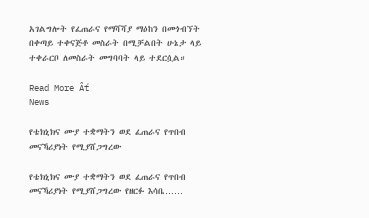አገልግሎት የፈጠራና የማሻሻያ ማዕከን በመጎብኘት በቀጣይ ተቀናጅቶ መስራት በሚቻልበት ሁኔታ ላይ ተቀራርቦ ለመስራት መግባባት ላይ ተደርሷል።

Read More Âť
News

የቴክኒክና ሙያ ተቋማትን ወደ ፈጠራና የጥበብ መናኻሪያነት የሚያሸጋግረው

የቴክኒክና ሙያ ተቋማትን ወደ ፈጠራና የጥበብ መናኻሪያነት የሚያሸጋግረው የዘርፉ እሳቤ……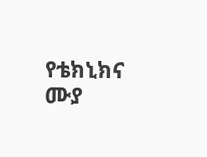የቴክኒክና ሙያ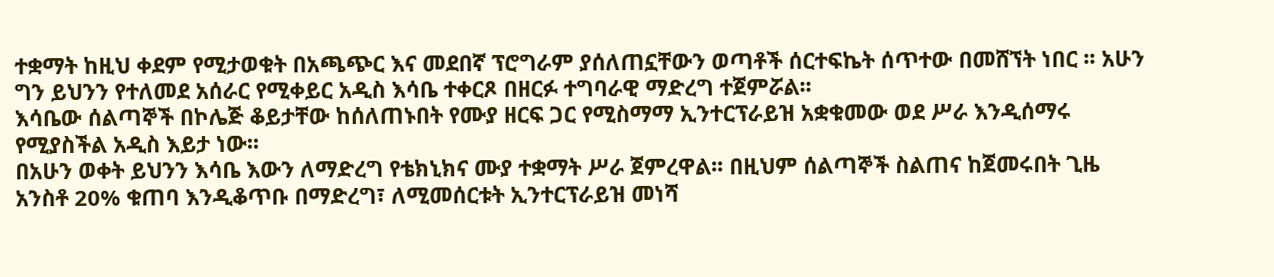ተቋማት ከዚህ ቀደም የሚታወቁት በአጫጭር እና መደበኛ ፕሮግራም ያሰለጠኗቸውን ወጣቶች ሰርተፍኬት ሰጥተው በመሸኘት ነበር ፡፡ አሁን ግን ይህንን የተለመደ አሰራር የሚቀይር አዲስ እሳቤ ተቀርጾ በዘርፉ ተግባራዊ ማድረግ ተጀምሯል፡፡
እሳቤው ሰልጣኞች በኮሌጅ ቆይታቸው ከሰለጠኑበት የሙያ ዘርፍ ጋር የሚስማማ ኢንተርፕራይዝ አቋቁመው ወደ ሥራ እንዲሰማሩ የሚያስችል አዲስ እይታ ነው፡፡
በአሁን ወቀት ይህንን እሳቤ እውን ለማድረግ የቴክኒክና ሙያ ተቋማት ሥራ ጀምረዋል፡፡ በዚህም ሰልጣኞች ስልጠና ከጀመሩበት ጊዜ አንስቶ 20% ቁጠባ እንዲቆጥቡ በማድረግ፣ ለሚመሰርቱት ኢንተርፕራይዝ መነሻ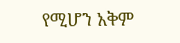የሚሆን አቅም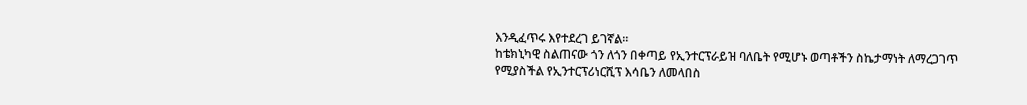እንዲፈጥሩ እየተደረገ ይገኛል።
ከቴክኒካዊ ስልጠናው ጎን ለጎን በቀጣይ የኢንተርፕራይዝ ባለቤት የሚሆኑ ወጣቶችን ስኬታማነት ለማረጋገጥ የሚያስችል የኢንተርፕሪነርሺፕ እሳቤን ለመላበስ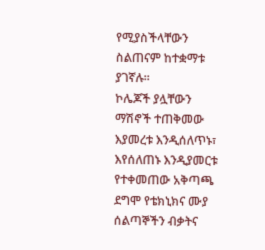የሚያስችላቸውን ስልጠናም ከተቋማቱ ያገኛሉ፡፡
ኮሌጆች ያሏቸውን ማሽኖች ተጠቅመው እያመረቱ እንዲሰለጥኑ፣ እየሰለጠኑ እንዲያመርቱ የተቀመጠው አቅጣጫ ደግሞ የቴክኒክና ሙያ ሰልጣኞችን ብቃትና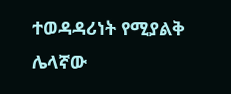ተወዳዳሪነት የሚያልቅ ሌላኛው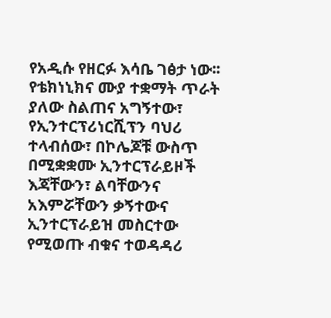የአዲሱ የዘርፉ እሳቤ ገፅታ ነው፡፡
የቴክነኒክና ሙያ ተቋማት ጥራት ያለው ስልጠና አግኝተው፣ የኢንተርፕሪነርሺፕን ባህሪ ተላብሰው፣ በኮሌጆቹ ውስጥ በሚቋቋሙ ኢንተርፕራይዞች እጃቸውን፣ ልባቸውንና አእምሯቸውን ቃኝተውና ኢንተርፕራይዝ መስርተው የሚወጡ ብቁና ተወዳዳሪ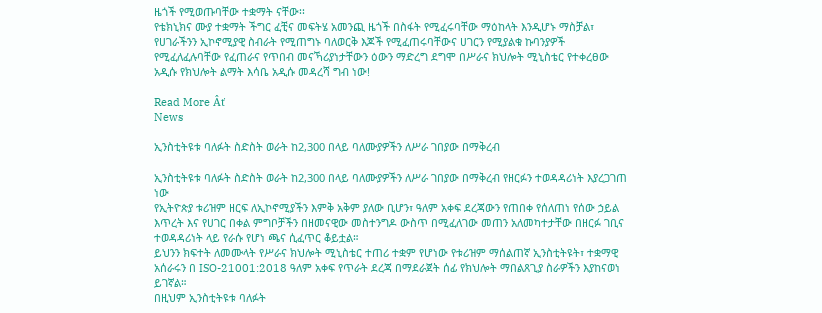ዜጎች የሚወጡባቸው ተቋማት ናቸው፡፡
የቴክኒክና ሙያ ተቋማት ችግር ፈቺና መፍትሄ አመንጪ ዜጎች በስፋት የሚፈሩባቸው ማዕከላት እንዲሆኑ ማስቻል፣ የሀገራችንን ኢኮኖሚያዊ ስብራት የሚጠግኑ ባለወርቅ እጆች የሚፈጠሩባቸውና ሀገርን የሚያልቁ ኩባንያዎች የሚፈለፈሉባቸው የፈጠራና የጥበብ መናኻሪያነታቸውን ዕውን ማድረግ ደግሞ በሥራና ክህሎት ሚኒስቴር የተቀረፀው አዲሱ የክህሎት ልማት እሳቤ አዲሱ መዳረሻ ግብ ነው!

Read More Âť
News

ኢንስቲትዩቱ ባለፉት ስድስት ወራት ከ2,300 በላይ ባለሙያዎችን ለሥራ ገበያው በማቅረብ

ኢንስቲትዩቱ ባለፉት ስድስት ወራት ከ2,300 በላይ ባለሙያዎችን ለሥራ ገበያው በማቅረብ የዘርፉን ተወዳዳሪነት እያረጋገጠ ነው
የኢትዮጵያ ቱሪዝም ዘርፍ ለኢኮኖሚያችን እምቅ አቅም ያለው ቢሆን፣ ዓለም አቀፍ ደረጃውን የጠበቀ የሰለጠነ የሰው ኃይል እጥረት እና የሀገር በቀል ምግቦቻችን በዘመናዊው መስተንግዶ ውስጥ በሚፈለገው መጠን አለመካተታቸው በዘርፉ ገቢና ተወዳዳሪነት ላይ የራሱ የሆነ ጫና ሲፈጥር ቆይቷል።
ይህንን ክፍተት ለመሙላት የሥራና ክህሎት ሚኒስቴር ተጠሪ ተቋም የሆነው የቱሪዝም ማሰልጠኛ ኢንስቲትዩት፣ ተቋማዊ አሰራሩን በ ISO-21001:2018 ዓለም አቀፍ የጥራት ደረጃ በማደራጀት ሰፊ የክህሎት ማበልጸጊያ ስራዎችን እያከናወነ ይገኛል።
በዚህም ኢንስቲትዩቱ ባለፉት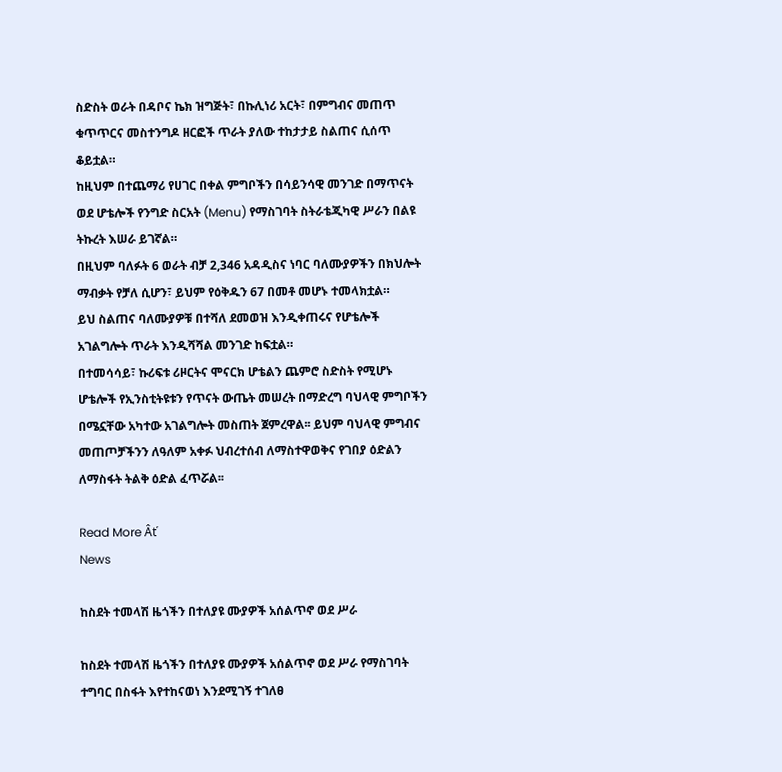ስድስት ወራት በዳቦና ኬክ ዝግጅት፣ በኩሊነሪ አርት፣ በምግብና መጠጥ ቁጥጥርና መስተንግዶ ዘርፎች ጥራት ያለው ተከታታይ ስልጠና ሲሰጥ ቆይቷል።
ከዚህም በተጨማሪ የሀገር በቀል ምግቦችን በሳይንሳዊ መንገድ በማጥናት ወደ ሆቴሎች የንግድ ስርአት (Menu) የማስገባት ስትራቴጂካዊ ሥራን በልዩ ትኩረት እሠራ ይገኛል።
በዚህም ባለፉት 6 ወራት ብቻ 2,346 አዳዲስና ነባር ባለሙያዎችን በክህሎት ማብቃት የቻለ ሲሆን፣ ይህም የዕቅዱን 67 በመቶ መሆኑ ተመላክቷል።
ይህ ስልጠና ባለሙያዎቹ በተሻለ ደመወዝ እንዲቀጠሩና የሆቴሎች አገልግሎት ጥራት እንዲሻሻል መንገድ ከፍቷል።
በተመሳሳይ፣ ኩሪፍቱ ሪዞርትና ሞናርክ ሆቴልን ጨምሮ ስድስት የሚሆኑ ሆቴሎች የኢንስቲትዩቱን የጥናት ውጤት መሠረት በማድረግ ባህላዊ ምግቦችን በሜኗቸው አካተው አገልግሎት መስጠት ጀምረዋል፡፡ ይህም ባህላዊ ምግብና መጠጦቻችንን ለዓለም አቀፉ ህብረተሰብ ለማስተዋወቅና የገበያ ዕድልን ለማስፋት ትልቅ ዕድል ፈጥሯል፡፡

Read More Âť
News

ከስደት ተመላሽ ዜጎችን በተለያዩ ሙያዎች አሰልጥኖ ወደ ሥራ

ከስደት ተመላሽ ዜጎችን በተለያዩ ሙያዎች አሰልጥኖ ወደ ሥራ የማስገባት ተግባር በስፋት እየተከናወነ እንደሚገኝ ተገለፀ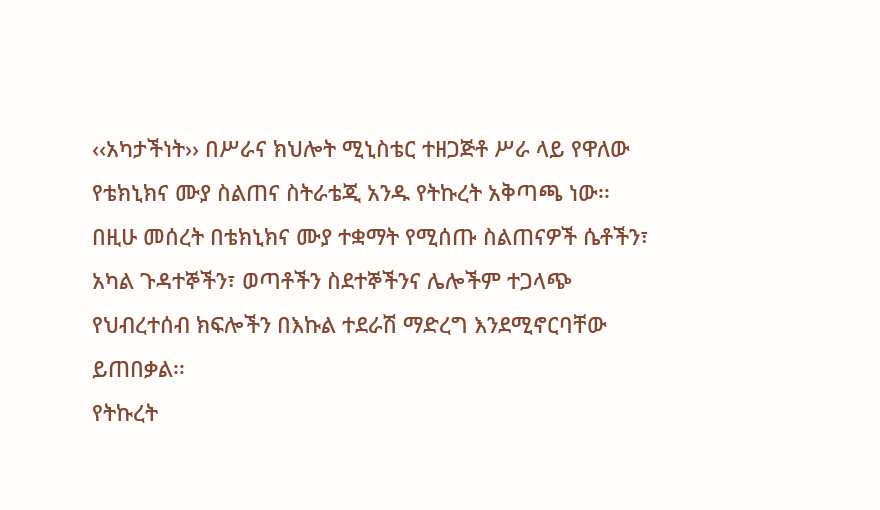‹‹አካታችነት›› በሥራና ክህሎት ሚኒስቴር ተዘጋጅቶ ሥራ ላይ የዋለው የቴክኒክና ሙያ ስልጠና ስትራቴጂ አንዱ የትኩረት አቅጣጫ ነው፡፡
በዚሁ መሰረት በቴክኒክና ሙያ ተቋማት የሚሰጡ ስልጠናዎች ሴቶችን፣ አካል ጉዳተኞችን፣ ወጣቶችን ስደተኞችንና ሌሎችም ተጋላጭ የህብረተሰብ ክፍሎችን በእኩል ተደራሽ ማድረግ እንደሚኖርባቸው ይጠበቃል፡፡
የትኩረት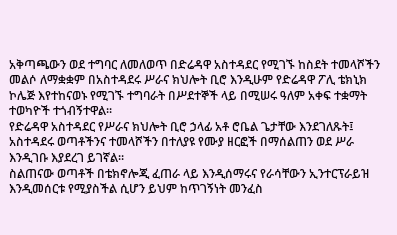አቅጣጫውን ወደ ተግባር ለመለወጥ በድሬዳዋ አስተዳደር የሚገኙ ከስደት ተመላሾችን መልሶ ለማቋቋም በአስተዳደሩ ሥራና ክህሎት ቢሮ እንዲሁም የድሬዳዋ ፖሊ ቴክኒክ ኮሌጅ እየተከናወኑ የሚገኙ ተግባራት በሥደተኞች ላይ በሚሠሩ ዓለም አቀፍ ተቋማት ተወካዮች ተጎብኝተዋል፡፡
የድሬዳዋ አስተዳደር የሥራና ክህሎት ቢሮ ኃላፊ አቶ ሮቤል ጌታቸው እንደገለጹት፤ አስተዳደሩ ወጣቶችንና ተመላሾችን በተለያዩ የሙያ ዘርፎች በማሰልጠን ወደ ሥራ እንዲገቡ እያደረገ ይገኛል።
ስልጠናው ወጣቶች በቴክኖሎጂ ፈጠራ ላይ እንዲሰማሩና የራሳቸውን ኢንተርፕራይዝ እንዲመሰርቱ የሚያስችል ሲሆን ይህም ከጥገኝነት መንፈስ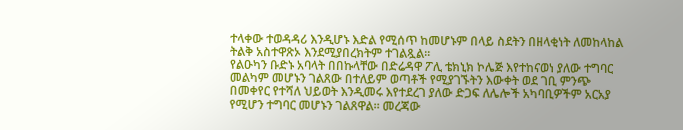ተላቀው ተወዳዳሪ እንዲሆኑ እድል የሚሰጥ ከመሆኑም በላይ ስደትን በዘላቂነት ለመከላከል ትልቅ አስተዋጽኦ እንደሚያበረክትም ተገልጿል፡፡
የልዑካን ቡድኑ አባላት በበኩላቸው በድሬዳዋ ፖሊ ቴክኒክ ኮሌጅ እየተከናወነ ያለው ተግባር መልካም መሆኑን ገልጸው በተለይም ወጣቶች የሚያገኙትን እውቀት ወደ ገቢ ምንጭ በመቀየር የተሻለ ህይወት እንዲመሩ እየተደረገ ያለው ድጋፍ ለሌሎች አካባቢዎችም አርአያ የሚሆን ተግባር መሆኑን ገልጸዋል። መረጃው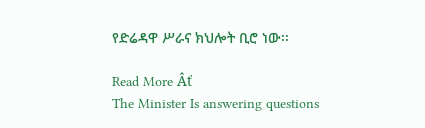የድሬዳዋ ሥራና ክህሎት ቢሮ ነው፡፡

Read More Âť
The Minister Is answering questions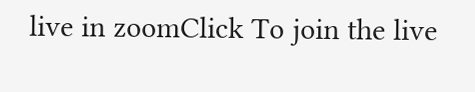live in zoomClick To join the live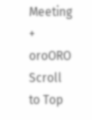Meeting
+
oroORO
Scroll to Top